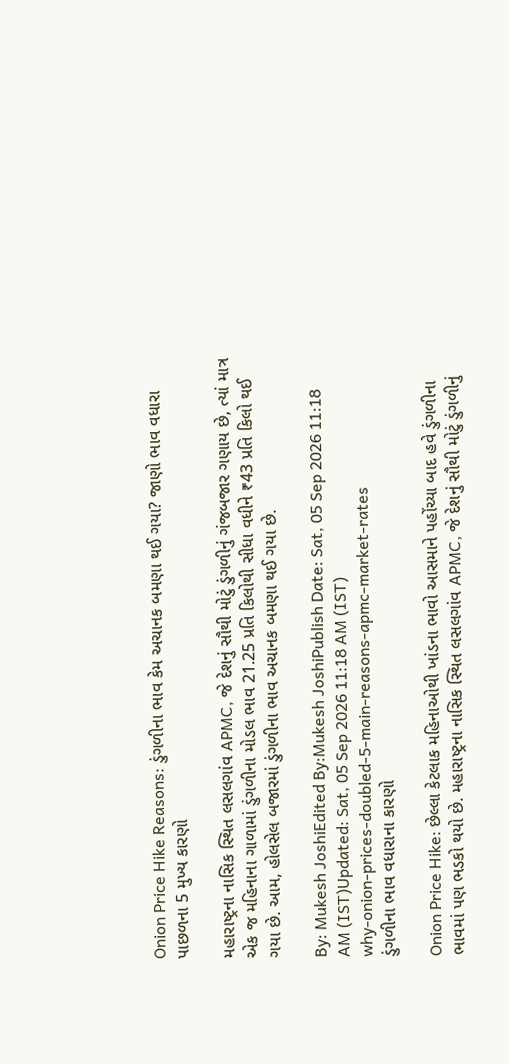Onion Price Hike Reasons: ડુંગળીના ભાવ કેમ અચાનક બમણા થઈ ગયા? જાણો ભાવ વધારા પાછળના 5 મુખ્ય કારણો

મહારાષ્ટ્રના નાસિક સ્થિત લસલગાંવ APMC, જે દેશનું સૌથી મોટું ડુંગળીનું ગંજબજાર ગણાય છે, ત્યાં માત્ર એક જ મહિનાના ગાળામાં ડુંગળીના મોડલ ભાવ 21.25 પ્રતિ કિલોથી સીધા વધીને ₹43 પ્રતિ કિલો થઈ ગયા છે. આમ, હોલસેલ બજારમાં ડુંગળીના ભાવ અચાનક બમણા થઈ ગયા છે.

By: Mukesh JoshiEdited By:Mukesh JoshiPublish Date: Sat, 05 Sep 2026 11:18 AM (IST)Updated: Sat, 05 Sep 2026 11:18 AM (IST)
why-onion-prices-doubled-5-main-reasons-apmc-market-rates
ડુંગળીના ભાવ વધારાના કારણો

Onion Price Hike: છેલ્લા કેટલાક મહિનાઓથી ખાંડના ભાવો આસમાને પહોંચ્યા બાદ હવે ડુંગળીના ભાવમાં પણ ભડકો થયો છે. મહારાષ્ટ્રના નાસિક સ્થિત લસલગાંવ APMC, જે દેશનું સૌથી મોટું ડુંગળીનું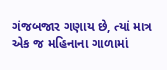ગંજબજાર ગણાય છે, ત્યાં માત્ર એક જ મહિનાના ગાળામાં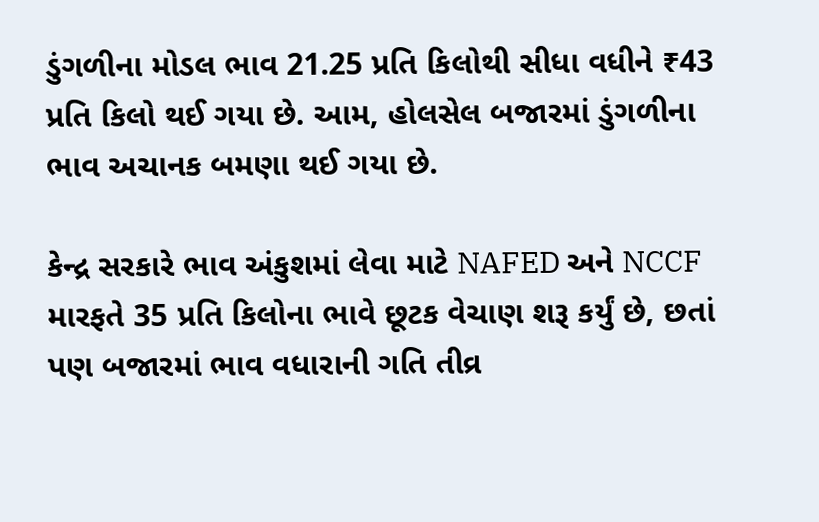ડુંગળીના મોડલ ભાવ 21.25 પ્રતિ કિલોથી સીધા વધીને ₹43 પ્રતિ કિલો થઈ ગયા છે. આમ, હોલસેલ બજારમાં ડુંગળીના ભાવ અચાનક બમણા થઈ ગયા છે.

કેન્દ્ર સરકારે ભાવ અંકુશમાં લેવા માટે NAFED અને NCCF મારફતે 35 પ્રતિ કિલોના ભાવે છૂટક વેચાણ શરૂ કર્યું છે, છતાં પણ બજારમાં ભાવ વધારાની ગતિ તીવ્ર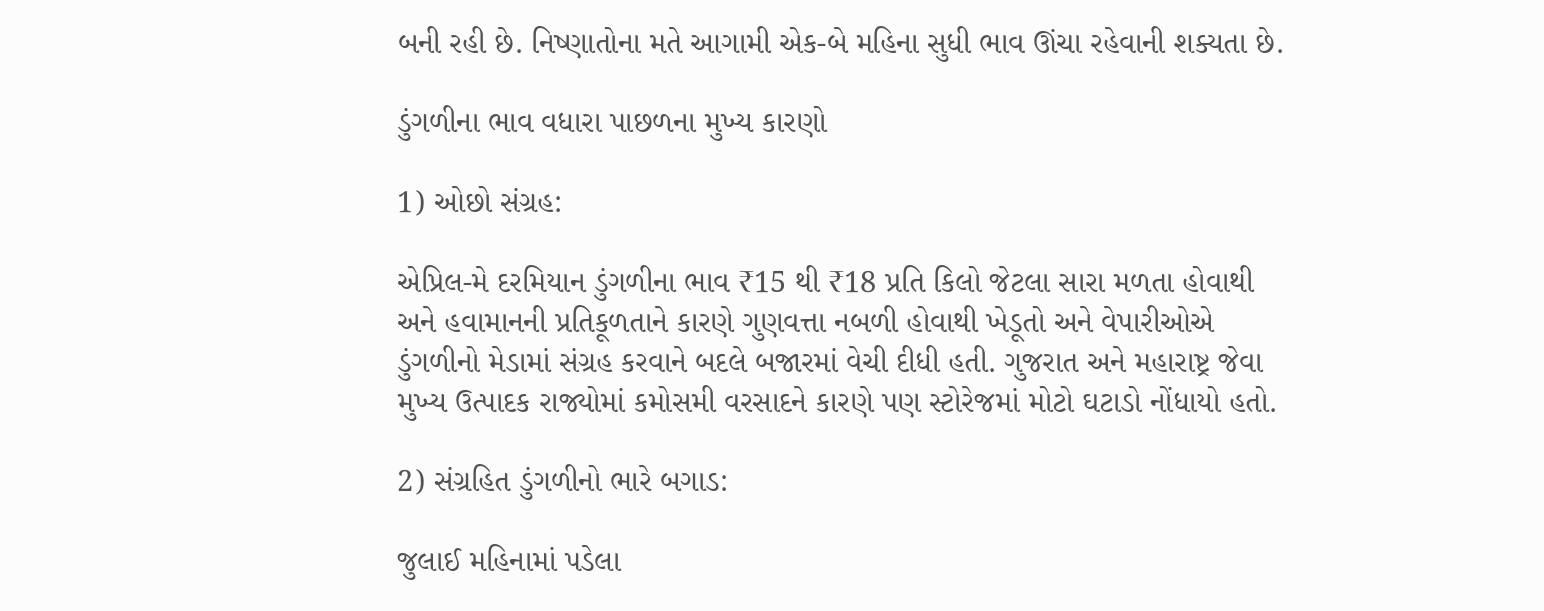બની રહી છે. નિષ્ણાતોના મતે આગામી એક-બે મહિના સુધી ભાવ ઊંચા રહેવાની શક્યતા છે.

ડુંગળીના ભાવ વધારા પાછળના મુખ્ય કારણો

1) ઓછો સંગ્રહ:

એપ્રિલ-મે દરમિયાન ડુંગળીના ભાવ ₹15 થી ₹18 પ્રતિ કિલો જેટલા સારા મળતા હોવાથી અને હવામાનની પ્રતિકૂળતાને કારણે ગુણવત્તા નબળી હોવાથી ખેડૂતો અને વેપારીઓએ ડુંગળીનો મેડામાં સંગ્રહ કરવાને બદલે બજારમાં વેચી દીધી હતી. ગુજરાત અને મહારાષ્ટ્ર જેવા મુખ્ય ઉત્પાદક રાજ્યોમાં કમોસમી વરસાદને કારણે પણ સ્ટોરેજમાં મોટો ઘટાડો નોંધાયો હતો.

2) સંગ્રહિત ડુંગળીનો ભારે બગાડ:

જુલાઈ મહિનામાં પડેલા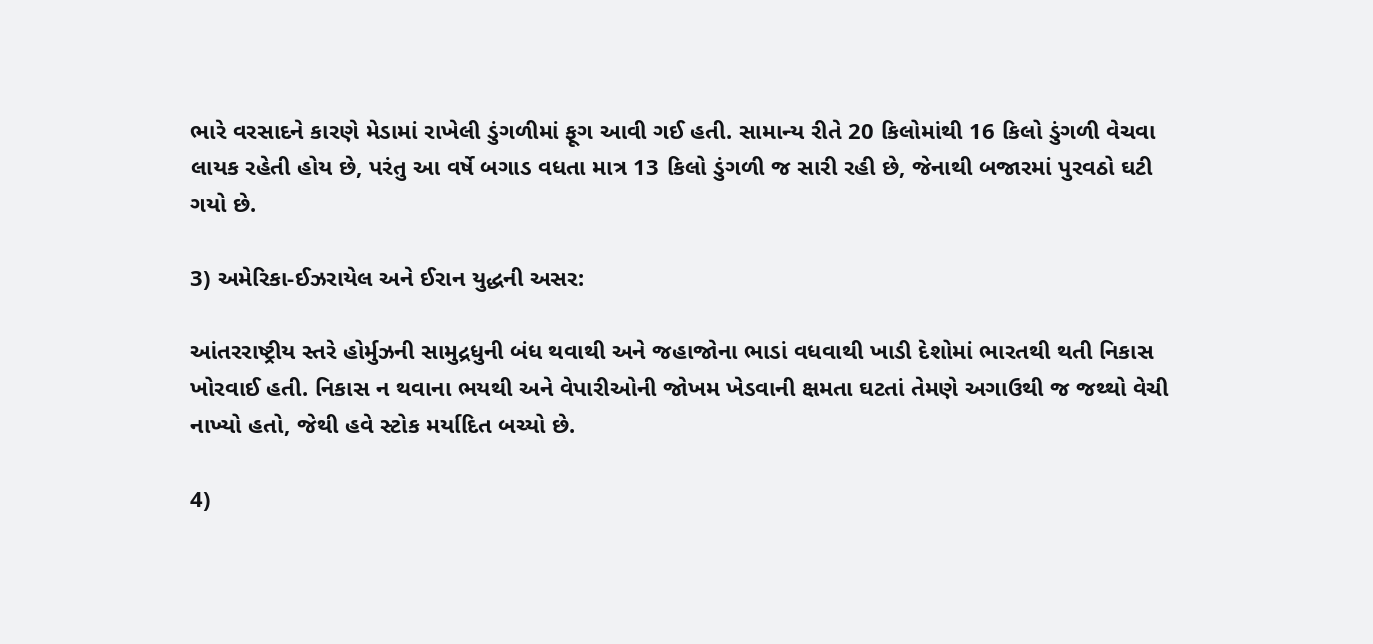ભારે વરસાદને કારણે મેડામાં રાખેલી ડુંગળીમાં ફૂગ આવી ગઈ હતી. સામાન્ય રીતે 20 કિલોમાંથી 16 કિલો ડુંગળી વેચવા લાયક રહેતી હોય છે, પરંતુ આ વર્ષે બગાડ વધતા માત્ર 13 કિલો ડુંગળી જ સારી રહી છે, જેનાથી બજારમાં પુરવઠો ઘટી ગયો છે.

3) અમેરિકા-ઈઝરાયેલ અને ઈરાન યુદ્ધની અસર:

આંતરરાષ્ટ્રીય સ્તરે હોર્મુઝની સામુદ્રધુની બંધ થવાથી અને જહાજોના ભાડાં વધવાથી ખાડી દેશોમાં ભારતથી થતી નિકાસ ખોરવાઈ હતી. નિકાસ ન થવાના ભયથી અને વેપારીઓની જોખમ ખેડવાની ક્ષમતા ઘટતાં તેમણે અગાઉથી જ જથ્થો વેચી નાખ્યો હતો, જેથી હવે સ્ટોક મર્યાદિત બચ્યો છે.

4)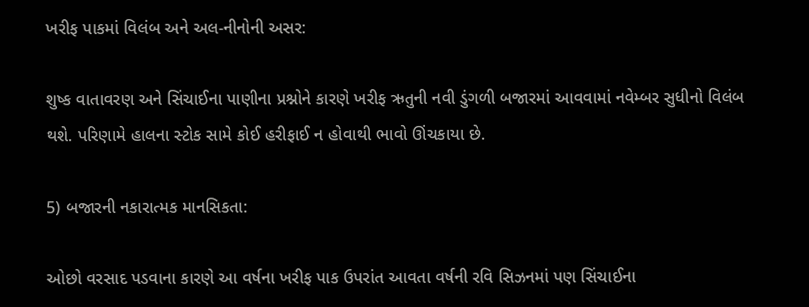ખરીફ પાકમાં વિલંબ અને અલ-નીનોની અસર:

શુષ્ક વાતાવરણ અને સિંચાઈના પાણીના પ્રશ્નોને કારણે ખરીફ ઋતુની નવી ડુંગળી બજારમાં આવવામાં નવેમ્બર સુધીનો વિલંબ થશે. પરિણામે હાલના સ્ટોક સામે કોઈ હરીફાઈ ન હોવાથી ભાવો ઊંચકાયા છે.

5) બજારની નકારાત્મક માનસિકતા:

ઓછો વરસાદ પડવાના કારણે આ વર્ષના ખરીફ પાક ઉપરાંત આવતા વર્ષની રવિ સિઝનમાં પણ સિંચાઈના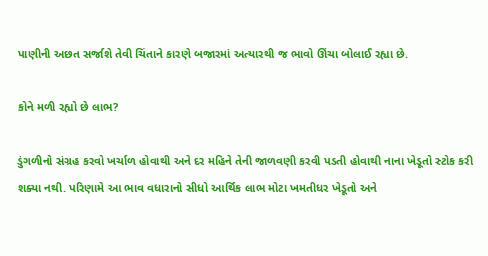પાણીની અછત સર્જાશે તેવી ચિંતાને કારણે બજારમાં અત્યારથી જ ભાવો ઊંચા બોલાઈ રહ્યા છે.

કોને મળી રહ્યો છે લાભ?

ડુંગળીનો સંગ્રહ કરવો ખર્ચાળ હોવાથી અને દર મહિને તેની જાળવણી કરવી પડતી હોવાથી નાના ખેડૂતો સ્ટોક કરી શક્યા નથી. પરિણામે આ ભાવ વધારાનો સીધો આર્થિક લાભ મોટા ખમતીધર ખેડૂતો અને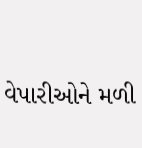વેપારીઓને મળી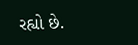રહ્યો છે.